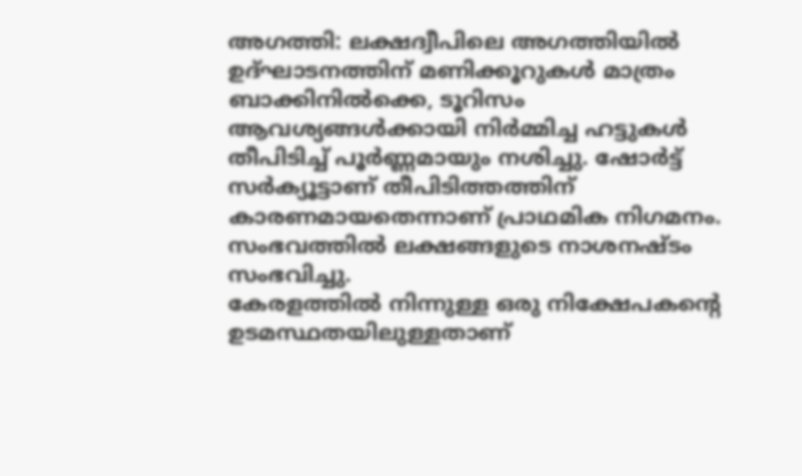അഗത്തി: ലക്ഷദ്വീപിലെ അഗത്തിയിൽ ഉദ്ഘാടനത്തിന് മണിക്കൂറുകൾ മാത്രം ബാക്കിനിൽക്കെ, ടൂറിസം ആവശ്യങ്ങൾക്കായി നിർമ്മിച്ച ഹട്ടുകൾ തീപിടിച്ച് പൂർണ്ണമായും നശിച്ചു. ഷോർട്ട് സർക്യൂട്ടാണ് തീപിടിത്തത്തിന് കാരണമായതെന്നാണ് പ്രാഥമിക നിഗമനം. സംഭവത്തിൽ ലക്ഷങ്ങളുടെ നാശനഷ്ടം സംഭവിച്ചു.
കേരളത്തിൽ നിന്നുള്ള ഒരു നിക്ഷേപകന്റെ ഉടമസ്ഥതയിലുള്ളതാണ്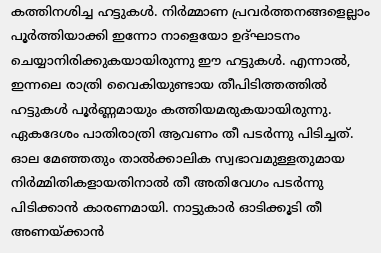കത്തിനശിച്ച ഹട്ടുകൾ. നിർമ്മാണ പ്രവർത്തനങ്ങളെല്ലാം പൂർത്തിയാക്കി ഇന്നോ നാളെയോ ഉദ്ഘാടനം ചെയ്യാനിരിക്കുകയായിരുന്നു ഈ ഹട്ടുകൾ. എന്നാൽ, ഇന്നലെ രാത്രി വൈകിയുണ്ടായ തീപിടിത്തത്തിൽ ഹട്ടുകൾ പൂർണ്ണമായും കത്തിയമരുകയായിരുന്നു. ഏകദേശം പാതിരാത്രി ആവണം തീ പടർന്നു പിടിച്ചത്. ഓല മേഞ്ഞതും താൽക്കാലിക സ്വഭാവമുള്ളതുമായ നിർമ്മിതികളായതിനാൽ തീ അതിവേഗം പടർന്നു പിടിക്കാൻ കാരണമായി. നാട്ടുകാർ ഓടിക്കൂടി തീ അണയ്ക്കാൻ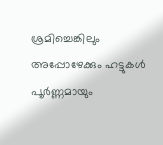ശ്രമിച്ചെങ്കിലും അപ്പോഴേക്കും ഹട്ടുകൾ പൂർണ്ണമായും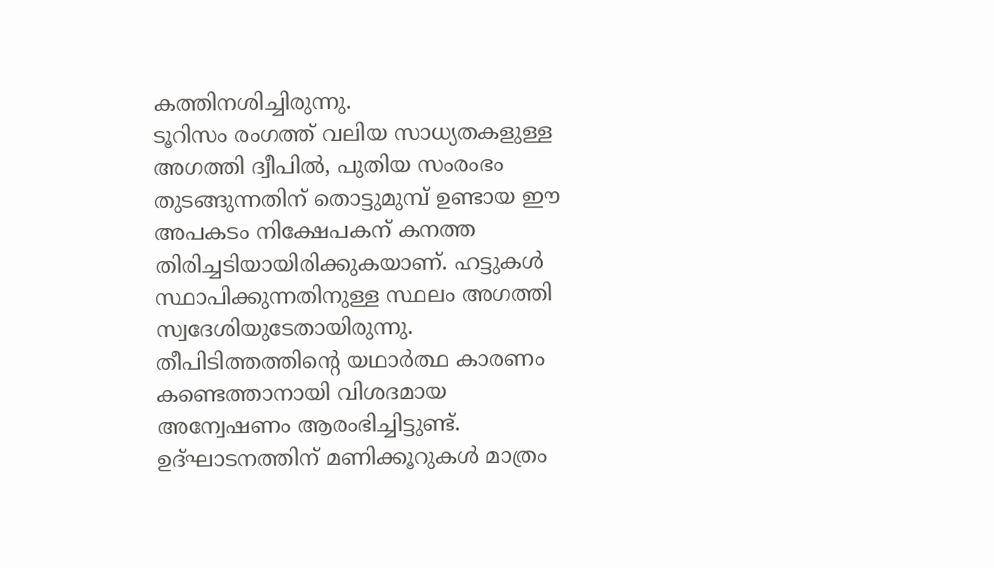കത്തിനശിച്ചിരുന്നു.
ടൂറിസം രംഗത്ത് വലിയ സാധ്യതകളുള്ള അഗത്തി ദ്വീപിൽ, പുതിയ സംരംഭം തുടങ്ങുന്നതിന് തൊട്ടുമുമ്പ് ഉണ്ടായ ഈ അപകടം നിക്ഷേപകന് കനത്ത തിരിച്ചടിയായിരിക്കുകയാണ്. ഹട്ടുകൾ സ്ഥാപിക്കുന്നതിനുള്ള സ്ഥലം അഗത്തി സ്വദേശിയുടേതായിരുന്നു. തീപിടിത്തത്തിന്റെ യഥാർത്ഥ കാരണം കണ്ടെത്താനായി വിശദമായ അന്വേഷണം ആരംഭിച്ചിട്ടുണ്ട്.
ഉദ്ഘാടനത്തിന് മണിക്കൂറുകൾ മാത്രം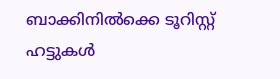ബാക്കിനിൽക്കെ ടൂറിസ്റ്റ് ഹട്ടുകൾ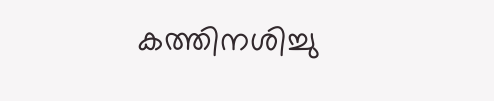കത്തിനശിച്ചു